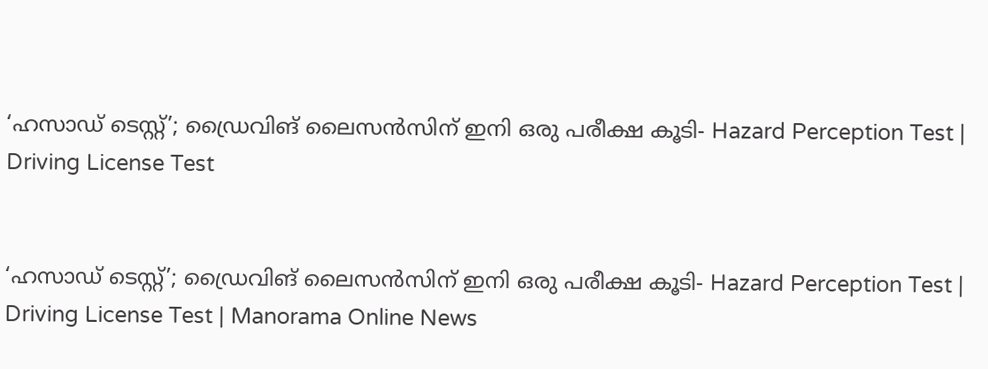‘ഹസാഡ് ടെസ്റ്റ്’; ഡ്രൈവിങ് ലൈസൻസിന് ഇനി ഒരു പരീക്ഷ കൂടി- Hazard Perception Test | Driving License Test


‘ഹസാഡ് ടെസ്റ്റ്’; ഡ്രൈവിങ് ലൈസൻസിന് ഇനി ഒരു പരീക്ഷ കൂടി- Hazard Perception Test | Driving License Test | Manorama Online News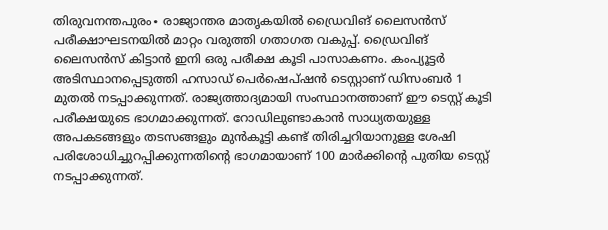തിരുവനന്തപുരം∙ രാജ്യാന്തര മാതൃകയില്‍ ഡ്രൈവിങ് ലൈസന്‍സ് പരീക്ഷാഘടനയില്‍ മാറ്റം വരുത്തി ഗതാഗത വകുപ്പ്. ഡ്രൈവിങ് ലൈസന്‍സ് കിട്ടാന്‍ ഇനി ഒരു പരീക്ഷ കൂടി പാസാകണം. കംപ്യൂട്ടര്‍ അടിസ്ഥാനപ്പെടുത്തി ഹസാഡ് പെര്‍ഷെപ്ഷന്‍ ടെസ്റ്റാണ് ഡിസംബര്‍ 1 മുതല്‍ നടപ്പാക്കുന്നത്. രാജ്യത്താദ്യമായി സംസ്ഥാനത്താണ് ഈ ടെസ്റ്റ് കൂടി പരീക്ഷയുടെ ഭാഗമാക്കുന്നത്. റോഡിലുണ്ടാകാന്‍ സാധ്യതയുള്ള അപകടങ്ങളും തടസങ്ങളും മുന്‍കൂട്ടി കണ്ട് തിരിച്ചറിയാനുള്ള ശേഷി പരിശോധിച്ചുറപ്പിക്കുന്നതിന്റെ ഭാഗമായാണ് 100 മാര്‍ക്കിന്റെ പുതിയ ടെസ്റ്റ് നടപ്പാക്കുന്നത്.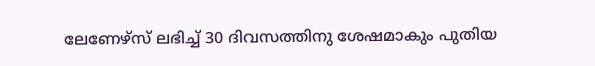ലേണേഴ്‌സ് ലഭിച്ച് 30 ദിവസത്തിനു ശേഷമാകും പുതിയ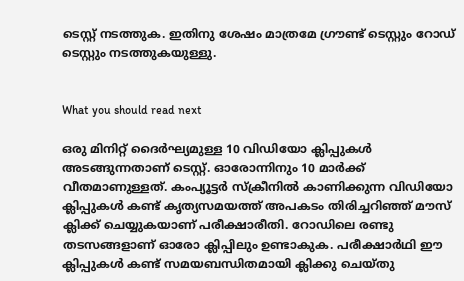ടെസ്റ്റ് നടത്തുക. ഇതിനു ശേഷം മാത്രമേ ഗ്രൗണ്ട് ടെസ്റ്റും റോഡ് ടെസ്റ്റും നടത്തുകയുള്ളു.


What you should read next

ഒരു മിനിറ്റ് ദൈര്‍ഘ്യമുള്ള 10 വിഡിയോ ക്ലിപ്പുകള്‍ അടങ്ങുന്നതാണ് ടെസ്റ്റ്. ഓരോന്നിനും 10 മാര്‍ക്ക് വീതമാണുള്ളത്. കംപ്യൂട്ടര്‍ സ്‌ക്രീനില്‍ കാണിക്കുന്ന വിഡിയോ ക്ലിപ്പുകള്‍ കണ്ട് കൃത്യസമയത്ത് അപകടം തിരിച്ചറിഞ്ഞ് മൗസ് ക്ലിക്ക് ചെയ്യുകയാണ് പരീക്ഷാരീതി. റോഡിലെ രണ്ടു തടസങ്ങളാണ് ഓരോ ക്ലിപ്പിലും ഉണ്ടാകുക. പരീക്ഷാര്‍ഥി ഈ ക്ലിപ്പുകള്‍ കണ്ട് സമയബന്ധിതമായി ക്ലിക്കു ചെയ്തു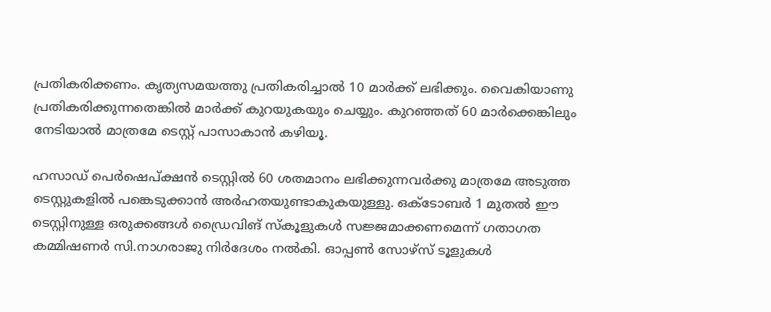പ്രതികരിക്കണം. കൃത്യസമയത്തു പ്രതികരിച്ചാല്‍ 10 മാര്‍ക്ക് ലഭിക്കും. വൈകിയാണു പ്രതികരിക്കുന്നതെങ്കില്‍ മാര്‍ക്ക് കുറയുകയും ചെയ്യും. കുറഞ്ഞത് 60 മാര്‍ക്കെങ്കിലും നേടിയാല്‍ മാത്രമേ ടെസ്റ്റ് പാസാകാന്‍ കഴിയൂ.

ഹസാഡ് പെര്‍ഷെപ്ക്ഷന്‍ ടെസ്റ്റില്‍ 60 ശതമാനം ലഭിക്കുന്നവര്‍ക്കു മാത്രമേ അടുത്ത ടെസ്റ്റുകളില്‍ പങ്കെടുക്കാന്‍ അര്‍ഹതയുണ്ടാകുകയുള്ളു. ഒക്‌ടോബര്‍ 1 മുതല്‍ ഈ ടെസ്റ്റിനുള്ള ഒരുക്കങ്ങള്‍ ഡ്രൈവിങ് സ്‌കൂളുകള്‍ സജ്ജമാക്കണമെന്ന് ഗതാഗത കമ്മിഷണര്‍ സി.നാഗരാജു നിര്‍ദേശം നല്‍കി. ഓപ്പണ്‍ സോഴ്‌സ് ടൂളുകള്‍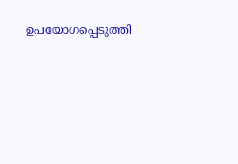ഉപയോഗപ്പെടുത്തി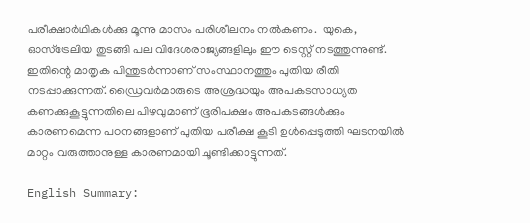പരീക്ഷാര്‍ഥികള്‍ക്കു മൂന്നു മാസം പരിശീലനം നല്‍കണം.  യുകെ, ഓസ്‌ട്രേലിയ തുടങ്ങി പല വിദേശരാജ്യങ്ങളിലും ഈ ടെസ്റ്റ് നടത്തുന്നുണ്ട്. ഇതിന്റെ മാതൃക പിന്തുടര്‍ന്നാണ് സംസ്ഥാനത്തും പുതിയ രീതി നടപ്പാക്കുന്നത്. ഡ്രൈവര്‍മാരുടെ അശ്രദ്ധയും അപകടസാധ്യത കണക്കുകൂട്ടുന്നതിലെ പിഴവുമാണ് ഭൂരിപക്ഷം അപകടങ്ങള്‍ക്കും കാരണമെന്ന പഠനങ്ങളാണ് പുതിയ പരീക്ഷ കൂടി ഉള്‍പ്പെടുത്തി ഘടനയില്‍ മാറ്റം വരുത്താനുള്ള കാരണമായി ചൂണ്ടിക്കാട്ടുന്നത്.

English Summary: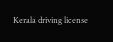Kerala driving license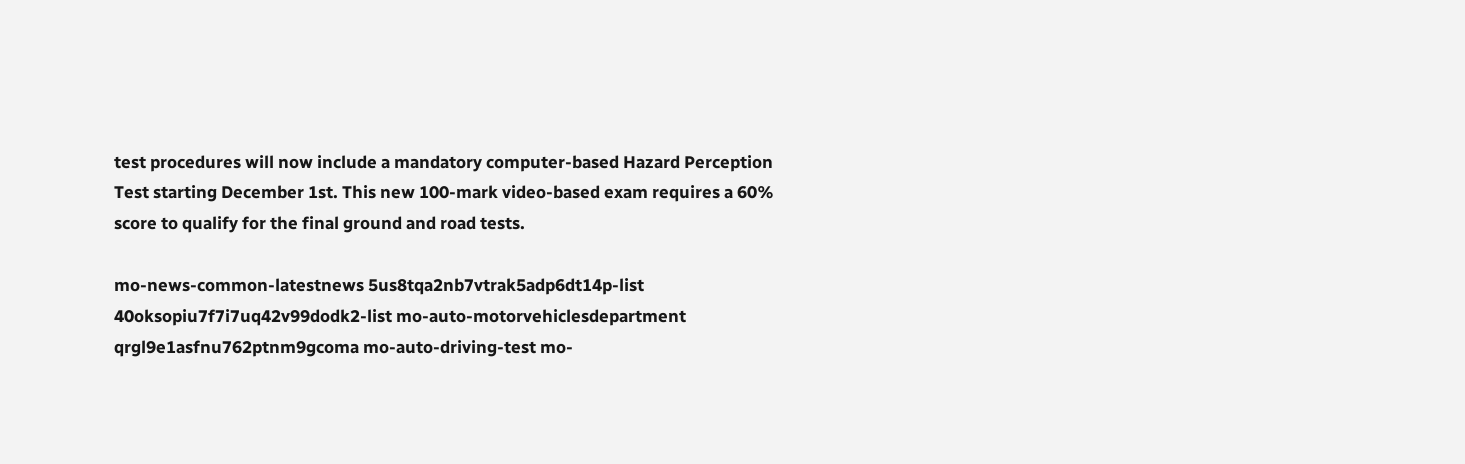test procedures will now include a mandatory computer-based Hazard Perception Test starting December 1st. This new 100-mark video-based exam requires a 60% score to qualify for the final ground and road tests.

mo-news-common-latestnews 5us8tqa2nb7vtrak5adp6dt14p-list 40oksopiu7f7i7uq42v99dodk2-list mo-auto-motorvehiclesdepartment qrgl9e1asfnu762ptnm9gcoma mo-auto-driving-test mo-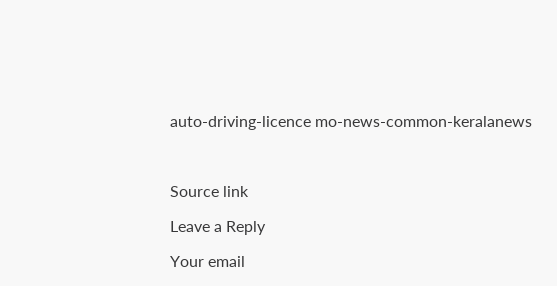auto-driving-licence mo-news-common-keralanews



Source link

Leave a Reply

Your email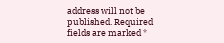address will not be published. Required fields are marked *